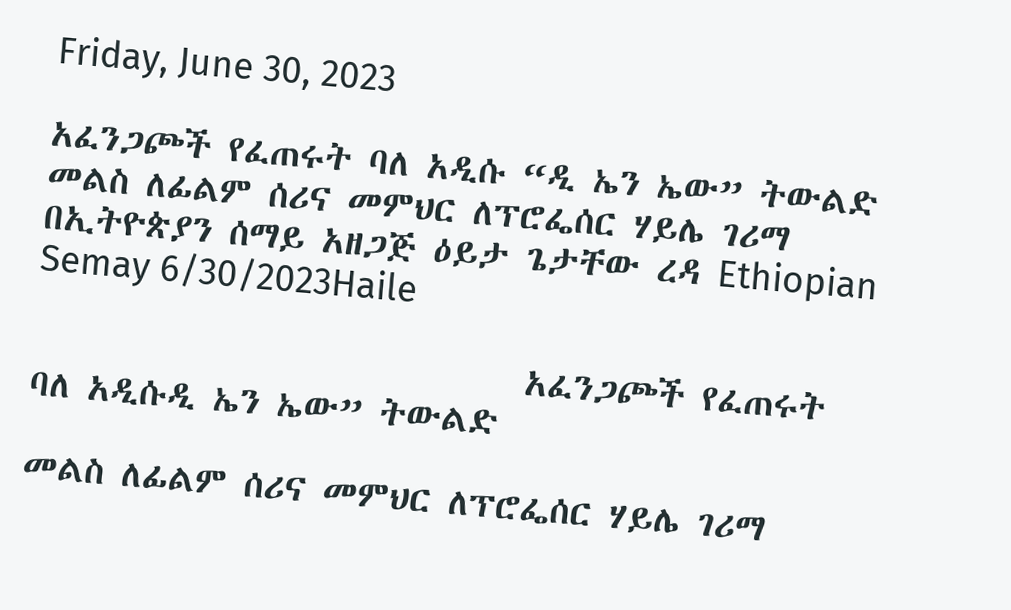Friday, June 30, 2023

አፈንጋጮች የፈጠሩት ባለ አዲሱ “ዲ ኤን ኤው” ትውልድ መልስ ለፊልም ሰሪና መምህር ለፕሮፌሰር ሃይሌ ገሪማ በኢትዮጵያን ሰማይ አዘጋጅ ዕይታ ጌታቸው ረዳ Ethiopian Semay 6/30/2023Haile

                             አፈንጋጮች የፈጠሩት ባለ አዲሱዲ ኤን ኤው” ትውልድ

መልስ ለፊልም ሰሪና መምህር ለፕሮፌሰር ሃይሌ ገሪማ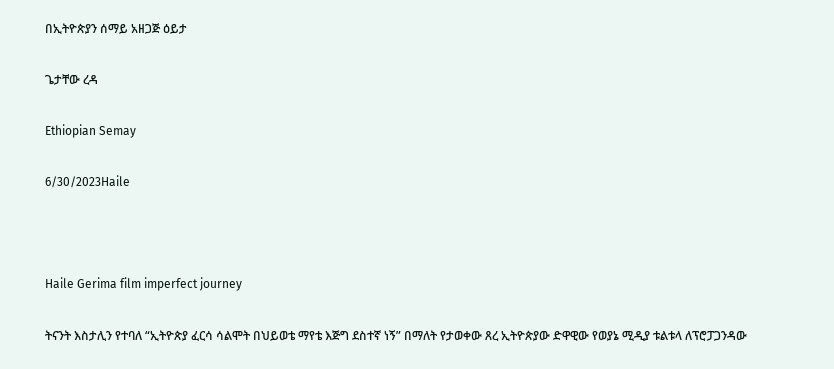በኢትዮጵያን ሰማይ አዘጋጅ ዕይታ

ጌታቸው ረዳ

Ethiopian Semay

6/30/2023Haile



Haile Gerima film imperfect journey

ትናንት እስታሊን የተባለ “ኢትዮጵያ ፈርሳ ሳልሞት በህይወቴ ማየቴ እጅግ ደስተኛ ነኝ” በማለት የታወቀው ጸረ ኢትዮጵያው ድዋዊው የወያኔ ሚዲያ ቱልቱላ ለፕሮፓጋንዳው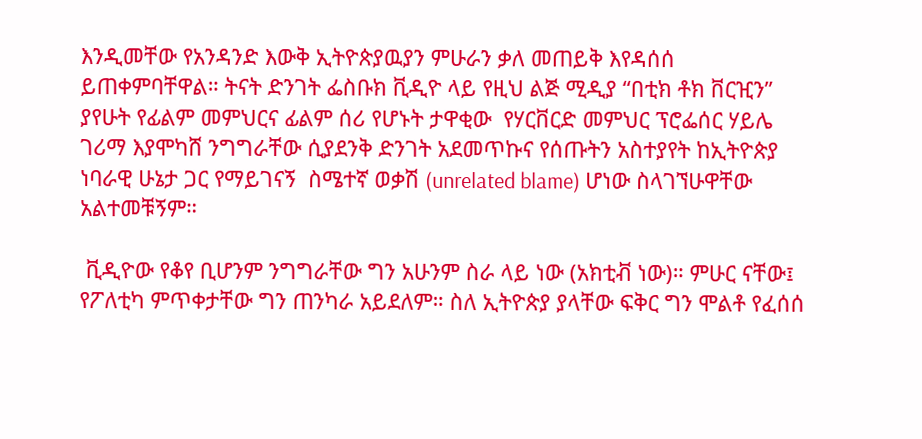እንዲመቸው የአንዳንድ እውቅ ኢትዮጵያዉያን ምሁራን ቃለ መጠይቅ እየዳሰሰ ይጠቀምባቸዋል። ትናት ድንገት ፌስቡክ ቪዲዮ ላይ የዚህ ልጅ ሚዲያ “በቲክ ቶክ ቨርዢን” ያየሁት የፊልም መምህርና ፊልም ሰሪ የሆኑት ታዋቂው  የሃርቨርድ መምህር ፕሮፌሰር ሃይሌ ገሪማ እያሞካሸ ንግግራቸው ሲያደንቅ ድንገት አደመጥኩና የሰጡትን አስተያየት ከኢትዮጵያ ነባራዊ ሁኔታ ጋር የማይገናኝ  ስሜተኛ ወቃሽ (unrelated blame) ሆነው ስላገኘሁዋቸው አልተመቹኝም።

 ቪዲዮው የቆየ ቢሆንም ንግግራቸው ግን አሁንም ስራ ላይ ነው (አክቲቭ ነው)። ምሁር ናቸው፤ የፖለቲካ ምጥቀታቸው ግን ጠንካራ አይደለም። ስለ ኢትዮጵያ ያላቸው ፍቅር ግን ሞልቶ የፈሰሰ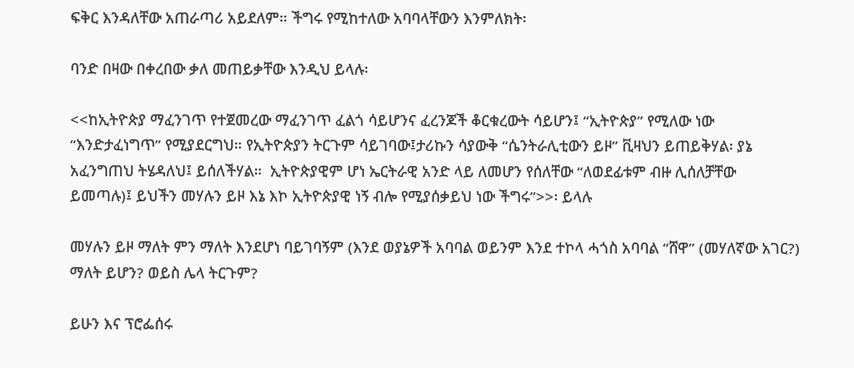ፍቅር እንዳለቸው አጠራጣሪ አይደለም። ችግሩ የሚከተለው አባባላቸውን እንምለክት፡

ባንድ በዛው በቀረበው ቃለ መጠይቃቸው እንዲህ ይላሉ፡

<<ከኢትዮጵያ ማፈንገጥ የተጀመረው ማፈንገጥ ፈልጎ ሳይሆንና ፈረንጆች ቆርቁረውት ሳይሆን፤ “ኢትዮጵያ” የሚለው ነው “እንድታፈነግጥ” የሚያደርግህ። የኢትዮጵያን ትርጉም ሳይገባው፤ታሪኩን ሳያውቅ “ሴንትራሊቲውን ይዞ” ቪዛህን ይጠይቅሃል፡ ያኔ አፈንግጠህ ትሄዳለህ፤ ይሰለችሃል።  ኢትዮጵያዊም ሆነ ኤርትራዊ አንድ ላይ ለመሆን የሰለቸው “ለወደፊቱም ብዙ ሊሰለቻቸው ይመጣሉ)፤ ይህችን መሃሉን ይዞ እኔ እኮ ኢትዮጵያዊ ነኝ ብሎ የሚያሰቃይህ ነው ችግሩ”>>፡ ይላሉ

መሃሉን ይዞ ማለት ምን ማለት እንደሆነ ባይገባኝም (እንደ ወያኔዎች አባባል ወይንም እንደ ተኮላ ሓጎስ አባባል “ሸዋ” (መሃለኛው አገር?) ማለት ይሆን? ወይስ ሌላ ትርጉም?

ይሁን እና ፕሮፌሰሩ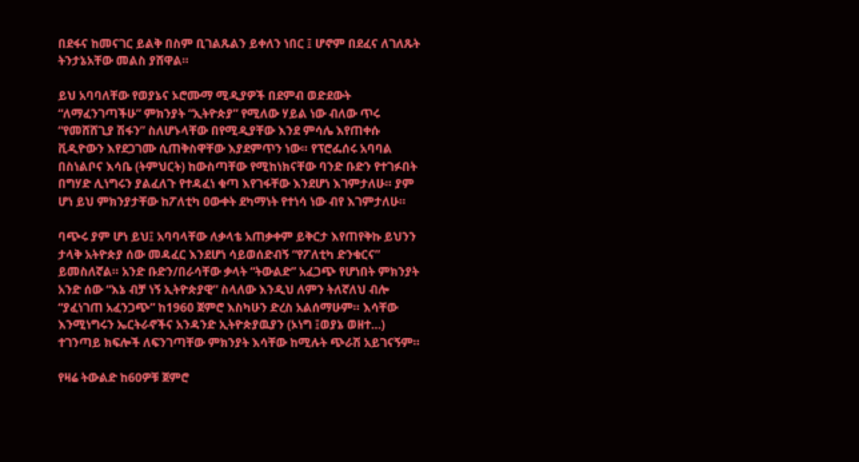በደፋና ከመናገር ይልቅ በስም ቢገልጹልን ይቀለን ነበር ፤ ሆኖም በደፈና ለገለጹት ትንታኔአቸው መልስ ያሸዋል።

ይህ አባባለቸው የወያኔና ኦሮሙማ ሚዲያዎች በደምብ ወድደውት “ለማፈንገጣችሁ” ምክንያት “ኢትዮጵያ” የሚለው ሃይል ነው ብለው ጥሩ “የመሸሸጊያ ሽፋን” ስለሆኑላቸው በየሚዲያቸው እንደ ምሳሌ እየጠቀሱ ቪዲዮውን እየደጋገሙ ሲጠቅስዋቸው እያደምጥን ነው። የፕሮፌሰሩ አባባል በስነልቦና እሳቤ (ትምህርት) ከውስጣቸው የሚከነክናቸው ባንድ ቡድን የተገፉበት በግሃድ ሊነግሩን ያልፈለጉ የተዳፈነ ቁጣ እየገፋቸው እንደሆነ እገምታለሁ። ያም ሆነ ይህ ምክንያታቸው ከፖለቲካ ዐውቀት ደካማነት የተነሳ ነው ብየ እገምታለሁ።

ባጭሩ ያም ሆነ ይህ፤ አባባላቸው ለቃላቴ አጠቃቀም ይቅርታ እየጠየቅኩ ይህንን ታላቅ አትዮጵያ ሰው መዳፈር እንደሆነ ሳይወሰድብኝ “የፖለቲካ ድንቁርና” ይመስለኛል። አንድ ቡድን/በራሳቸው ቃላት “ትውልድ” አፈጋጭ የሆነበት ምክንያት አንድ ሰው “እኔ ብቻ ነኝ ኢትዮጵያዊ” ስላለው እንዲህ ለምን ትለኛለህ ብሎ “ያፈነገጠ አፈንጋጭ” ከ1960 ጀምሮ እስካሁን ድረስ አልሰማሁም። እሳቸው እንሚነግሩን ኤርትራኖችና አንዳንድ ኢትዮጵያዉያን (ኦነግ ፤ወያኔ ወዘተ…) ተገንጣይ ክፍሎች ለፍንገጣቸው ምክንያት እሳቸው ከሚሉት ጭራሽ አይገናኝም።

የዛሬ ትውልድ ከ60ዎቹ ጀምሮ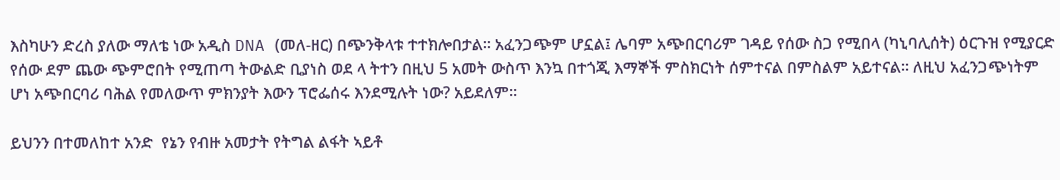እስካሁን ድረስ ያለው ማለቴ ነው አዲስ DNA (መለ-ዘር) በጭንቅላቱ ተተክሎበታል። አፈንጋጭም ሆኗል፤ ሌባም አጭበርባሪም ገዳይ የሰው ስጋ የሚበላ (ካኒባሊሰት) ዕርጉዝ የሚያርድ የሰው ደም ጨው ጭምሮበት የሚጠጣ ትውልድ ቢያነስ ወደ ላ ትተን በዚህ 5 አመት ውስጥ እንኳ በተጎጂ እማኞች ምስክርነት ሰምተናል በምስልም አይተናል። ለዚህ አፈንጋጭነትም ሆነ አጭበርባሪ ባሕል የመለውጥ ምክንያት እውን ፕሮፌሰሩ እንደሚሉት ነው? አይደለም።

ይህንን በተመለከተ አንድ  የኔን የብዙ አመታት የትግል ልፋት ኣይቶ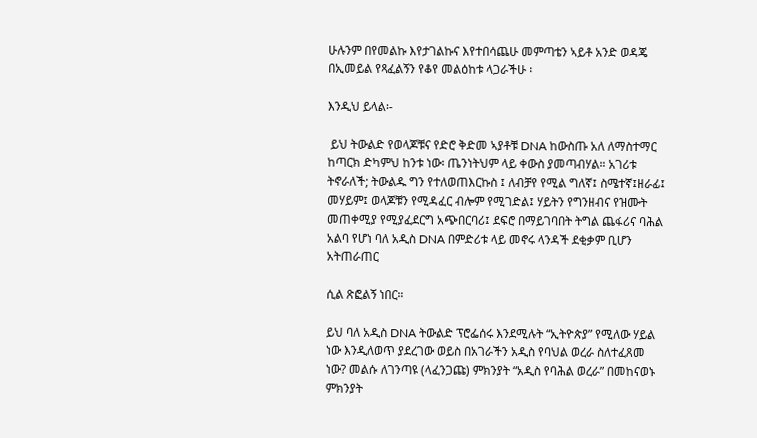ሁሉንም በየመልኩ እየታገልኩና እየተበሳጨሁ መምጣቴን ኣይቶ አንድ ወዳጄ በኢመይል የጻፈልኝን የቆየ መልዕከቱ ላጋራችሁ ፡

እንዲህ ይላል፡-

 ይህ ትውልድ የወላጆቹና የድሮ ቅድመ ኣያቶቹ DNA ከውስጡ አለ ለማስተማር ከጣርክ ድካምህ ከንቱ ነው፡ ጤንነትህም ላይ ቀውስ ያመጣብሃል። አገሪቱ ትኖራለች; ትውልዱ ግን የተለወጠእርኩስ ፤ ለብቻየ የሚል ግለኛ፤ ስሜተኛ፤ዘራፊ፤ መሃይም፤ ወላጆቹን የሚዳፈር ብሎም የሚገድል፤ ሃይትን የግንዘብና የዝሙት መጠቀሚያ የሚያፈደርግ አጭበርባሪ፤ ደፍሮ በማይገባበት ትግል ጨፋሪና ባሕል አልባ የሆነ ባለ አዲስ DNA በምድሪቱ ላይ መኖሩ ላንዳች ደቂቃም ቢሆን አትጠራጠር

ሲል ጽፎልኝ ነበር።

ይህ ባለ አዲስ DNA ትውልድ ፕሮፌሰሩ እንደሚሉት “ኢትዮጵያ” የሚለው ሃይል ነው እንዲለወጥ ያደረገው ወይስ በአገራችን አዲስ የባህል ወረራ ስለተፈጸመ ነው? መልሱ ለገንጣዩ (ላፈንጋጩ) ምክንያት “አዲስ የባሕል ወረራ” በመከናወኑ ምክንያት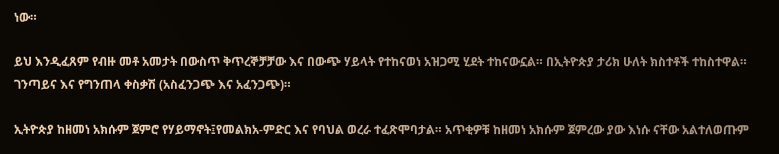ነው።

ይህ እንዲፈጸም የብዙ መቶ አመታት በውስጥ ቅጥረኞቻቻው እና በውጭ ሃይላት የተከናወነ አዝጋሚ ሂደት ተከናውኗል። በኢትዮጵያ ታሪክ ሁለት ክስተቶች ተከስተዋል። ገንጣይና እና የግንጠላ ቀስቃሽ (አስፈንጋጭ እና አፈንጋጭ)።

ኢትዮጵያ ከዘመነ አክሱም ጀምሮ የሃይማኖት፤የመልክአ-ምድር እና የባህል ወረራ ተፈጽሞባታል። አጥቂዎቹ ከዘመነ አክሱም ጀምረው ያው እነሱ ናቸው አልተለወጡም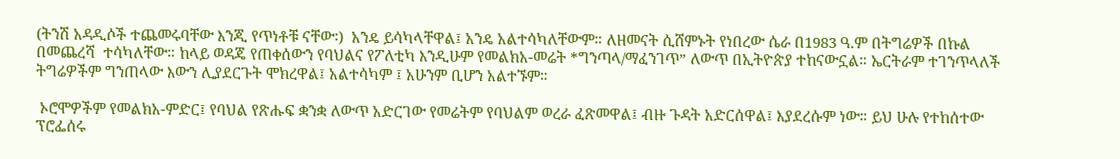(ትንሽ አዳዲሶች ተጨመሩባቸው እንጂ የጥነቶቹ ናቸው፡)  አንዴ ይሳካላቸዋል፤ አንዴ አልተሳካለቸውም። ለዘመናት ሲሸምኑት የነበረው ሴራ በ1983 ዓ.ም በትግሬዎች በኩል በመጨረሻ  ተሳካለቸው። ከላይ ወዳጄ የጠቀሰውን የባህልና የፖለቲካ እንዲሁም የመልክአ-መሬት *ግንጣላ/ማፈንገጥ” ለውጥ በኢትዮጵያ ተከናውኗል። ኤርትራም ተገንጥላለች ትግሬዎችም ግንጠላው እውን ሊያደርጉት ሞክረዋል፤ አልተሳካም ፤ አሁንም ቢሆን አልተኙም።

 ኦሮሞዎችም የመልክአ-ምድር፤ የባህል የጽሑፍ ቋንቋ ለውጥ አድርገው የመሬትም የባህልም ወረራ ፈጽመዋል፤ ብዙ ጉዳት አድርሰዋል፤ እያደረሱም ነው። ይህ ሁሉ የተከሰተው ፕሮፌሰሩ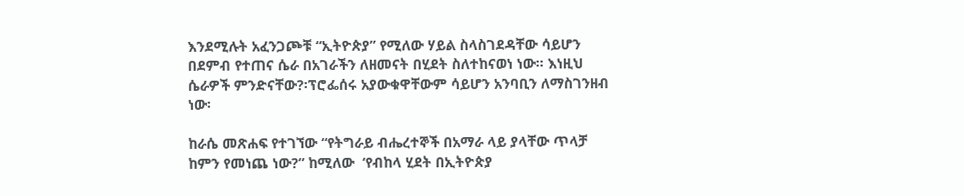እንደሚሉት አፈንጋጮቹ “ኢትዮጵያ” የሚለው ሃይል ስላስገደዳቸው ሳይሆን በደምብ የተጠና ሴራ በአገራችን ለዘመናት በሂደት ስለተከናወነ ነው። እነዚህ ሴራዎች ምንድናቸው?፡ፕሮፌሰሩ አያውቁዋቸውም ሳይሆን አንባቢን ለማስገንዘብ ነው፡

ከራሴ መጽሐፍ የተገኘው “የትግራይ ብሔረተኞች በአማራ ላይ ያላቸው ጥላቻ ከምን የመነጨ ነው?” ከሚለው  ‘የብከላ ሂደት በኢትዮጵያ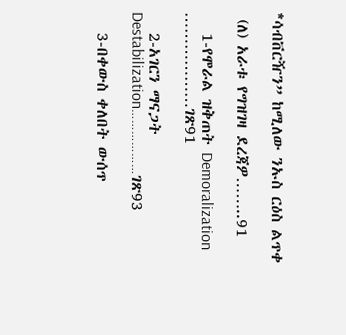*ሳብቨርዥን” ከሚለው ንኡስ ርዕስ ልጥቀ

 (ለ) አራቱ የግዝገዛ ደረጃዎ……..91

   1-የሞራል ዝቅጠት Demoralization ………………ገጽ91

   2-አገርን ማናጋት   Destabilization………………ገጽ93

   3-በቀውስ ቀለበት ውሰጥ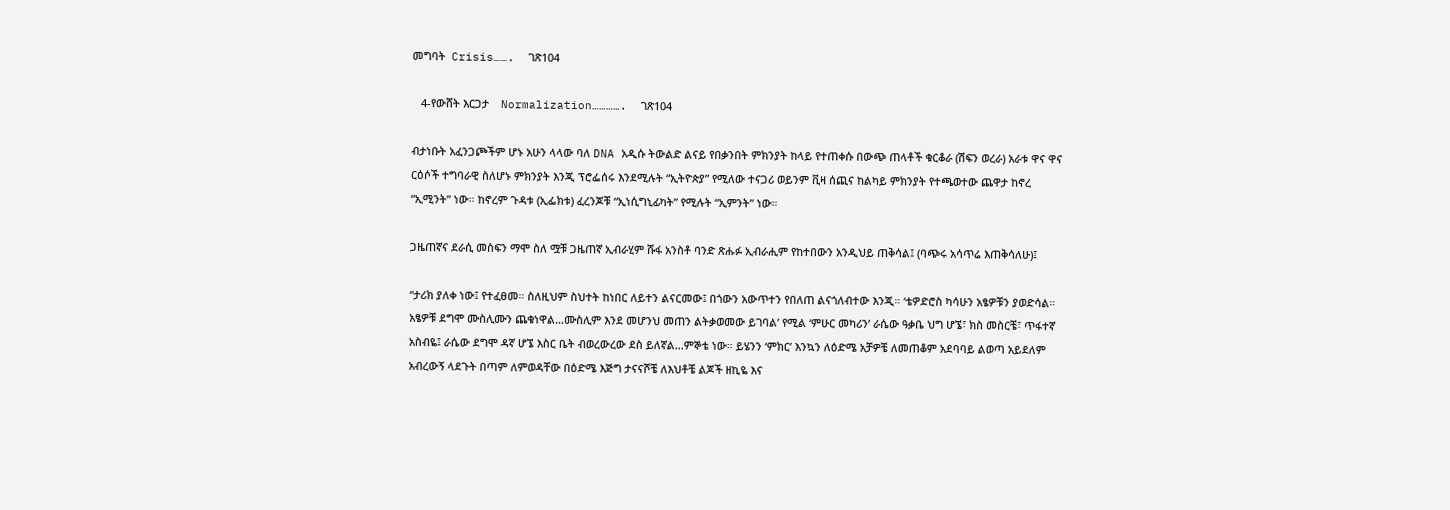መግባት  Crisis…….  ገጽ104

   4-የውሸት እርጋታ    Normalization………….  ገጽ104

ብታነቡት አፈንጋጮችም ሆኑ አሁን ላላው ባለ DNA አዲሱ ትውልድ ልናይ የበቃንበት ምክንያት ከላይ የተጠቀሱ በውጭ ጠላቶች ቁርቆራ (ሽፍን ወረራ) አራቱ ዋና ዋና ርዕሶች ተግባራዊ ስለሆኑ ምክንያት እንጂ ፕሮፌሰሩ እንደሚሉት “ኢትዮጵያ” የሚለው ተናጋሪ ወይንም ቪዛ ሰጪና ከልካይ ምክንያት የተጫወተው ጨዋታ ከኖረ “ኢሚንት” ነው። ከኖረም ጉዳቱ (ኢፌክቱ) ፈረንጆቹ “ኢነሲግኒፊካት” የሚሉት “ኢምንት” ነው።

ጋዜጠኛና ደራሲ መስፍን ማሞ ስለ ሟቹ ጋዜጠኛ ኢብራሂም ሹፋ አንስቶ ባንድ ጽሑፉ ኢብራሒም የከተበውን አንዲህይ ጠቅሳል፤ (ባጭሩ አሳጥሬ እጠቅሳለሁ)፤

“ታሪክ ያለቀ ነው፤ የተፈፀመ። ስለዚህም ስህተት ከነበር ለይተን ልናርመው፤ በጎውን አውጥተን የበለጠ ልናጎለብተው እንጂ። ‘ቴዎድሮስ ካሳሁን አፄዎቹን ያወድሳል። አፄዎቹ ደግሞ ሙስሊሙን ጨቁነዋል…ሙስሊም እንደ መሆንህ መጠን ልትቃወመው ይገባል’ የሚል ‘ምሁር መካሪን’ ራሴው ዓቃቤ ህግ ሆኜ፣ ክስ መስርቼ፣ ጥፋተኛ አስብዬ፤ ራሴው ደግሞ ዳኛ ሆኜ እስር ቤት ብወረውረው ደስ ይለኛል…ምኞቴ ነው። ይሄንን ‘ምክር’ እንኳን ለዕድሜ አቻዎቼ ለመጠቆም አደባባይ ልወጣ አይደለም አብረውኝ ላደጉት በጣም ለምወዳቸው በዕድሜ እጅግ ታናናሾቼ ለእህቶቼ ልጆች ዘኪዬ እና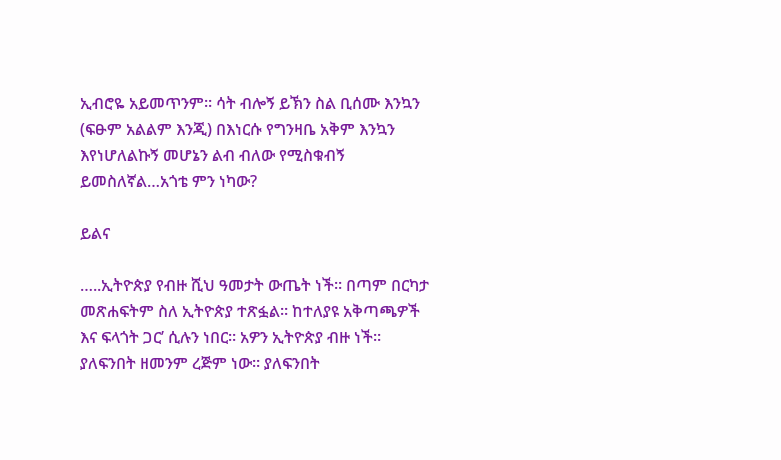ኢብሮዬ አይመጥንም። ሳት ብሎኝ ይኽን ስል ቢሰሙ እንኳን (ፍፁም አልልም እንጂ) በእነርሱ የግንዛቤ አቅም እንኳን እየነሆለልኩኝ መሆኔን ልብ ብለው የሚስቁብኝ ይመስለኛል…አጎቴ ምን ነካው?

ይልና

…..ኢትዮጵያ የብዙ ሺህ ዓመታት ውጤት ነች። በጣም በርካታ መጽሐፍትም ስለ ኢትዮጵያ ተጽፏል። ከተለያዩ አቅጣጫዎች እና ፍላጎት ጋር’ ሲሉን ነበር። አዎን ኢትዮጵያ ብዙ ነች። ያለፍንበት ዘመንም ረጅም ነው። ያለፍንበት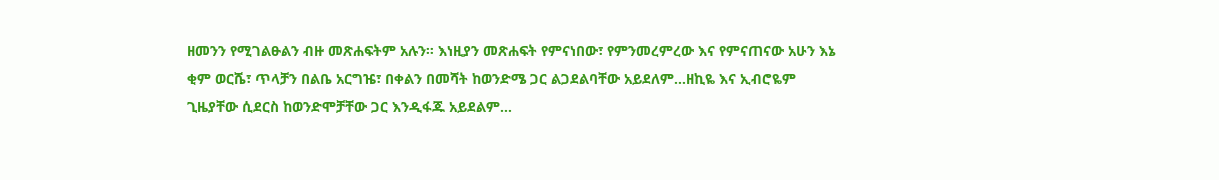ዘመንን የሚገልፁልን ብዙ መጽሐፍትም አሉን። እነዚያን መጽሐፍት የምናነበው፣ የምንመረምረው እና የምናጠናው አሁን እኔ ቂም ወርሼ፣ ጥላቻን በልቤ አርግዤ፣ በቀልን በመሻት ከወንድሜ ጋር ልጋደልባቸው አይደለም…ዘኪዬ እና ኢብሮዬም ጊዜያቸው ሲደርስ ከወንድሞቻቸው ጋር እንዲፋጁ አይደልም…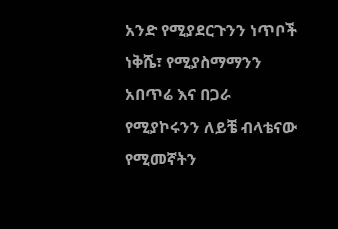አንድ የሚያደርጉንን ነጥቦች ነቅሼ፣ የሚያስማማንን አበጥሬ እና በጋራ የሚያኮሩንን ለይቼ ብላቴናው የሚመኛትን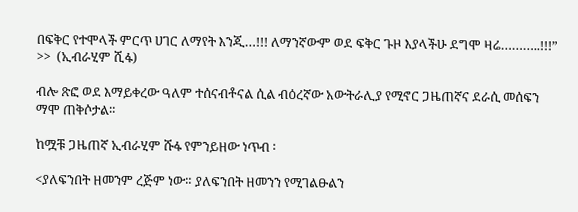በፍቅር የተሞላች ምርጥ ሀገር ለማየት እንጂ…!!! ለማንኛውም ወደ ፍቅር ጉዞ እያላችሁ ደግሞ ዛሬ………..!!!” >>  (ኢብራሂም ሺፋ)

ብሎ ጽፎ ወደ እማይቀረው ዓለም ተሰናብቶናል ሲል ብዕረኛው አውትራሊያ የሚኖር ጋዜጠኛና ደራሲ መሰፍን ማሞ ጠቅሶታል።

ከሟቹ ጋዜጠኛ ኢብራሂም ሹፋ የምንይዘው ነጥብ ፡

<ያለፍንበት ዘመንም ረጅም ነው። ያለፍንበት ዘመንን የሚገልፁልን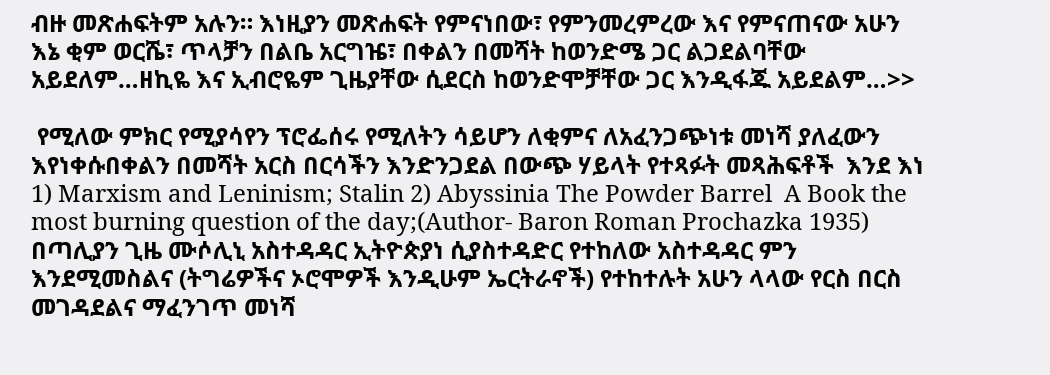ብዙ መጽሐፍትም አሉን። እነዚያን መጽሐፍት የምናነበው፣ የምንመረምረው እና የምናጠናው አሁን እኔ ቂም ወርሼ፣ ጥላቻን በልቤ አርግዤ፣ በቀልን በመሻት ከወንድሜ ጋር ልጋደልባቸው አይደለም…ዘኪዬ እና ኢብሮዬም ጊዜያቸው ሲደርስ ከወንድሞቻቸው ጋር እንዲፋጁ አይደልም…>>

 የሚለው ምክር የሚያሳየን ፕሮፌሰሩ የሚለትን ሳይሆን ለቂምና ለአፈንጋጭነቱ መነሻ ያለፈውን እየነቀሱበቀልን በመሻት አርስ በርሳችን እንድንጋደል በውጭ ሃይላት የተጻፉት መጻሕፍቶች  እንደ እነ 1) Marxism and Leninism; Stalin 2) Abyssinia The Powder Barrel  A Book the most burning question of the day;(Author- Baron Roman Prochazka 1935) በጣሊያን ጊዜ ሙሶሊኒ አስተዳዳር ኢትዮጵያነ ሲያስተዳድር የተከለው አስተዳዳር ምን እንደሚመስልና (ትግሬዎችና ኦሮሞዎች እንዲሁም ኤርትራኖች) የተከተሉት አሁን ላላው የርስ በርስ መገዳደልና ማፈንገጥ መነሻ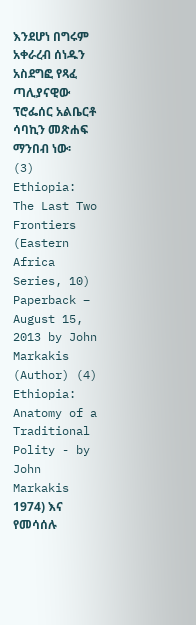እንደሆነ በግሩም አቀራረብ ሰነዱን አስደግፎ የጻፈ ጣሊያናዊው ፕሮፌሰር አልቤርቶ ሳባኪን መጽሐፍ ማንበብ ነው፡ (3) Ethiopia: The Last Two Frontiers (Eastern Africa Series, 10) Paperback – August 15, 2013 by John Markakis (Author) (4) Ethiopia: Anatomy of a Traditional Polity - by John Markakis 1974) እና የመሳሰሉ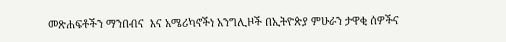መጽሐፍቶችን ማንበብና  እና አሜሪካኖችነ አንግሊዞች በኢትዮጵያ ምሁራን ታዋቂ ሰዎችና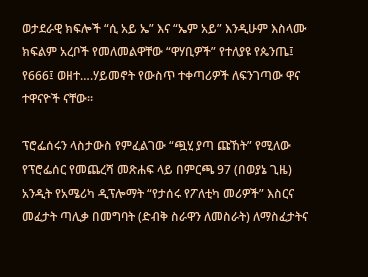ወታደራዊ ክፍሎች “ሲ አይ ኤ” እና “ኤም አይ” እንዲሁም እስላሙ ክፍልም አረቦች የመለመልዋቸው “ዋሃቢዎች” የተለያዩ የጴንጤ፤ የ666፤ ወዘተ….ሃይመኖት የውስጥ ተቀጣሪዎች ለፍንገጣው ዋና ተዋናዮች ናቸው።

ፕሮፌሰሩን ላስታውስ የምፈልገው “ጯሂ ያጣ ጩኸት” የሚለው የፕሮፌሰር የመጨረሻ መጽሐፍ ላይ በምርጫ 97 (በወያኔ ጊዜ) አንዲት የአሜሪካ ዲፕሎማት “የታሰሩ የፖለቲካ መሪዎች” እስርና መፈታት ጣሊቃ በመግባት (ድብቅ ስራዋን ለመስራት) ለማስፈታትና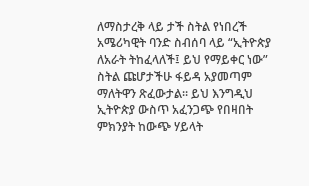ለማስታረቅ ላይ ታች ስትል የነበረች አሜሪካዊት ባንድ ስብሰባ ላይ “ኢትዮጵያ ለአራት ትከፈላለች፤ ይህ የማይቀር ነው” ስትል ጩሆታችሁ ፋይዳ አያመጣም ማለትዋን ጽፈውታል። ይህ እንግዲህ ኢትዮጵያ ውስጥ አፈንጋጭ የበዛበት ምክንያት ከውጭ ሃይላት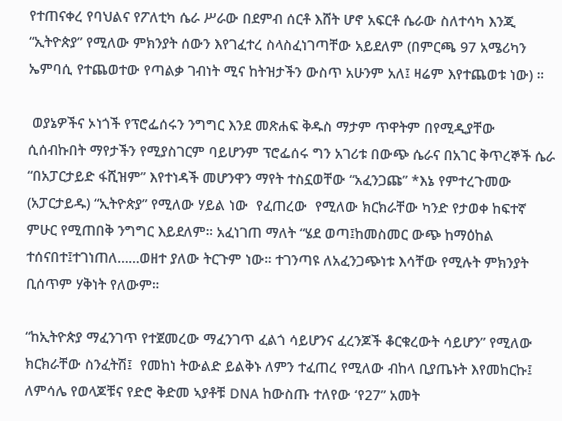የተጠናቀረ የባህልና የፖለቲካ ሴራ ሥራው በደምብ ሰርቶ እሸት ሆኖ አፍርቶ ሴራው ስለተሳካ እንጂ “ኢትዮጵያ” የሚለው ምክንያት ሰውን እየገፈተረ ስላስፈነገጣቸው አይደለም (በምርጫ 97 አሜሪካን ኤምባሲ የተጨወተው የጣልቃ ገብነት ሚና ከትዝታችን ውስጥ አሁንም አለ፤ ዛሬም እየተጨወቱ ነው) ።

 ወያኔዎችና ኦነጎች የፕሮፌሰሩን ንግግር እንደ መጽሐፍ ቅዱስ ማታም ጥዋትም በየሚዲያቸው ሲሰብኩበት ማየታችን የሚያስገርም ባይሆንም ፕሮፌሰሩ ግን አገሪቱ በውጭ ሴራና በአገር ቅጥረኞች ሴራ “በአፓርታይድ ፋሺዝም” እየተነዳች መሆንዋን ማየት ተስኗወቸው “አፈንጋጩ” *እኔ የምተረጉመው (አፓርታይዱ) “ኢትዮጵያ” የሚለው ሃይል ነው  የፈጠረው  የሚለው ክርክራቸው ካንድ የታወቀ ከፍተኛ ምሁር የሚጠበቅ ንግግር እይደለም። አፈነገጠ ማለት “ሄደ ወጣ፤ከመስመር ውጭ ከማዕከል ተሰናበተ፤ተገነጠለ……ወዘተ ያለው ትርጉም ነው። ተገንጣዩ ለአፈንጋጭነቱ እሳቸው የሚሉት ምክንያት ቢሰጥም ሃቅነት የለውም።

“ከኢትዮጵያ ማፈንገጥ የተጀመረው ማፈንገጥ ፈልጎ ሳይሆንና ፈረንጆች ቆርቁረውት ሳይሆን” የሚለው ክርክራቸው ስንፈትሽ፤  የመከነ ትውልድ ይልቅኑ ለምን ተፈጠረ የሚለው ብከላ ቢያጤኑት እየመከርኩ፤ ለምሳሌ የወላጆቹና የድሮ ቅድመ ኣያቶቹ DNA ከውስጡ ተለየው ‘የ27” አመት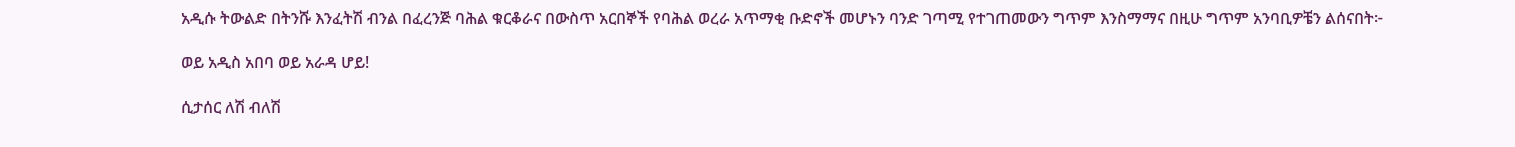አዲሱ ትውልድ በትንሹ እንፈትሽ ብንል በፈረንጅ ባሕል ቁርቆራና በውስጥ አርበኞች የባሕል ወረራ አጥማቂ ቡድኖች መሆኑን ባንድ ገጣሚ የተገጠመውን ግጥም እንስማማና በዚሁ ግጥም አንባቢዎቼን ልሰናበት፦

ወይ አዲስ አበባ ወይ አራዳ ሆይ!

ሲታሰር ለሽ ብለሽ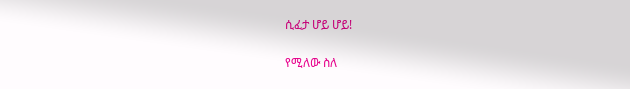ሲፈታ ሆይ ሆይ!

የሚለው ስለ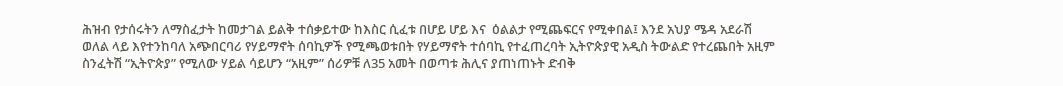ሕዝብ የታሰሩትን ለማስፈታት ከመታገል ይልቅ ተሰቃይተው ከእስር ሲፈቱ በሆይ ሆይ እና  ዕልልታ የሚጨፍርና የሚቀበል፤ እንደ አህያ ሜዳ አደራሽ ወለል ላይ እየተንከባለ አጭበርባሪ የሃይማኖት ሰባኪዎች የሚጫወቱበት የሃይማኖት ተሰባኪ የተፈጠረባት ኢትዮጵያዊ አዲስ ትውልድ የተረጨበት አዚም ስንፈትሽ “ኢትዮጵያ” የሚለው ሃይል ሳይሆን “አዚም” ሰሪዎቹ ለ35 አመት በወጣቱ ሕሊና ያጠነጠኑት ድብቅ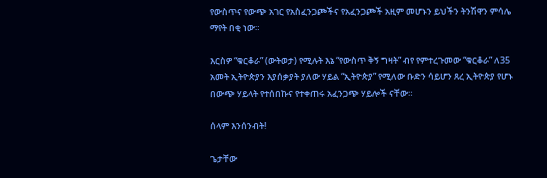የውስጥና የውጭ አገር የአስፈንጋጮችና የአፈንጋጮች አዚም መሆኑን ይህችን ትንሽዋን ምሳሌ ማየት በቂ ነው።

እርስዎ “ቁርቆራ” (ውትወታ) የሚሉት እኔ “የውስጥ ቅኝ ግዛት” ብየ የምተረጉመው “ቁርቆራ” ለ35 አመት ኢትዮጵያን እያሰቃያት ያለው ሃይል “ኢትዮጵያ” የሚለው ቡድን ሳይሆን ጸረ ኢትዮጵያ የሆኑ በውጭ ሃይላት የተሰበኩና የተቀጠሩ አፈንጋጭ ሃይሎች ናቸው።

ሰላም እንሰንብት!

ጌታቸው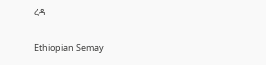ረዳ

Ethiopian Semay